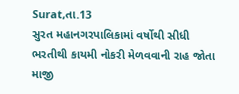Surat,તા.13
સુરત મહાનગરપાલિકામાં વર્ષોથી સીધી ભરતીથી કાયમી નોકરી મેળવવાની રાહ જોતા માજી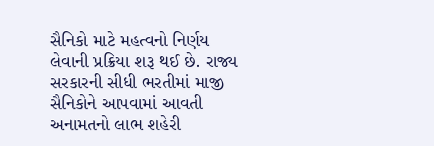સૈનિકો માટે મહત્વનો નિર્ણય લેવાની પ્રક્રિયા શરૂ થઈ છે. રાજ્ય સરકારની સીધી ભરતીમાં માજી સૈનિકોને આપવામાં આવતી અનામતનો લાભ શહેરી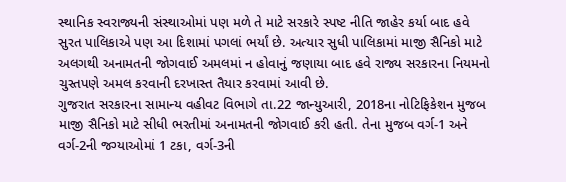સ્થાનિક સ્વરાજ્યની સંસ્થાઓમાં પણ મળે તે માટે સરકારે સ્પષ્ટ નીતિ જાહેર કર્યા બાદ હવે સુરત પાલિકાએ પણ આ દિશામાં પગલાં ભર્યાં છે. અત્યાર સુધી પાલિકામાં માજી સૈનિકો માટે અલગથી અનામતની જોગવાઈ અમલમાં ન હોવાનું જણાયા બાદ હવે રાજ્ય સરકારના નિયમનો ચુસ્તપણે અમલ કરવાની દરખાસ્ત તૈયાર કરવામાં આવી છે.
ગુજરાત સરકારના સામાન્ય વહીવટ વિભાગે તા.22 જાન્યુઆરી, 2018ના નોટિફિકેશન મુજબ માજી સૈનિકો માટે સીધી ભરતીમાં અનામતની જોગવાઈ કરી હતી. તેના મુજબ વર્ગ-1 અને વર્ગ-2ની જગ્યાઓમાં 1 ટકા, વર્ગ-3ની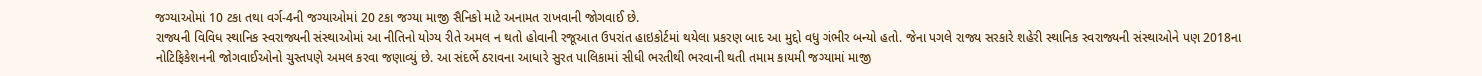જગ્યાઓમાં 10 ટકા તથા વર્ગ-4ની જગ્યાઓમાં 20 ટકા જગ્યા માજી સૈનિકો માટે અનામત રાખવાની જોગવાઈ છે.
રાજ્યની વિવિધ સ્થાનિક સ્વરાજ્યની સંસ્થાઓમાં આ નીતિનો યોગ્ય રીતે અમલ ન થતો હોવાની રજૂઆત ઉપરાંત હાઇકોર્ટમાં થયેલા પ્રકરણ બાદ આ મુદ્દો વધુ ગંભીર બન્યો હતો. જેના પગલે રાજ્ય સરકારે શહેરી સ્થાનિક સ્વરાજ્યની સંસ્થાઓને પણ 2018ના નોટિફિકેશનની જોગવાઈઓનો ચુસ્તપણે અમલ કરવા જણાવ્યું છે. આ સંદર્ભે ઠરાવના આધારે સુરત પાલિકામાં સીધી ભરતીથી ભરવાની થતી તમામ કાયમી જગ્યામાં માજી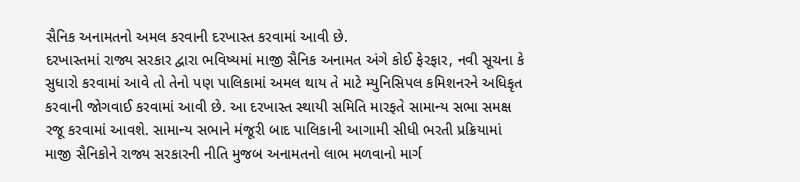સૈનિક અનામતનો અમલ કરવાની દરખાસ્ત કરવામાં આવી છે.
દરખાસ્તમાં રાજ્ય સરકાર દ્વારા ભવિષ્યમાં માજી સૈનિક અનામત અંગે કોઈ ફેરફાર, નવી સૂચના કે સુધારો કરવામાં આવે તો તેનો પણ પાલિકામાં અમલ થાય તે માટે મ્યુનિસિપલ કમિશનરને અધિકૃત કરવાની જોગવાઈ કરવામાં આવી છે. આ દરખાસ્ત સ્થાયી સમિતિ મારફતે સામાન્ય સભા સમક્ષ રજૂ કરવામાં આવશે. સામાન્ય સભાને મંજૂરી બાદ પાલિકાની આગામી સીધી ભરતી પ્રક્રિયામાં માજી સૈનિકોને રાજ્ય સરકારની નીતિ મુજબ અનામતનો લાભ મળવાનો માર્ગ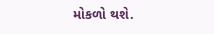મોકળો થશે.